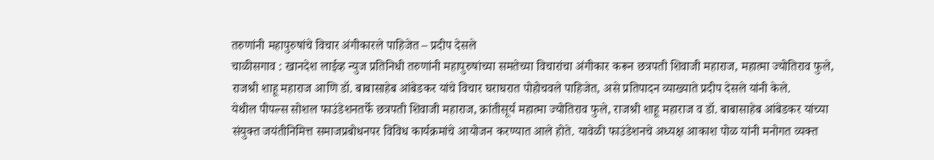तरुणांनी महापुरुषांचे विचार अंगीकारले पाहिजेत – प्रदीप देसले
चाळीसगाव : खानदेश लाईव्ह न्युज प्रतिनिधी तरुणांनी महापुरुषांच्या समतेच्या विचारांचा अंगीकार करून छत्रपती शिवाजी महाराज, महात्मा ज्योतिराव फुले, राजश्री शाहू महाराज आणि डॉ. बाबासाहेब आंबेडकर यांचे विचार घराघरात पोहोचवले पाहिजेत, असे प्रतिपादन व्याख्याते प्रदीप देसले यांनी केले.
येथील पीपल्स सोशल फाउंडेशनतर्फे छत्रपती शिवाजी महाराज, क्रांतीसूर्य महात्मा ज्योतिराव फुले, राजश्री शाहू महाराज व डॉ. बाबासाहेब आंबेडकर यांच्या संयुक्त जयंतीनिमित्त समाजप्रबोधनपर विविध कार्यक्रमांचे आयोजन करण्यात आले होते. यावेळी फाउंडेशनचे अध्यक्ष आकाश पोळ यांनी मनोगत व्यक्त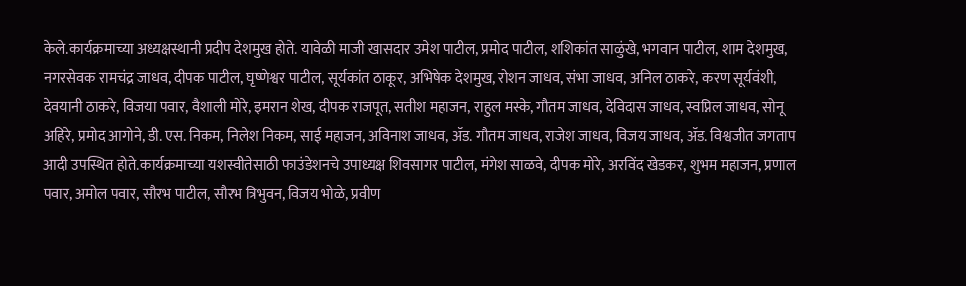केले.कार्यक्रमाच्या अध्यक्षस्थानी प्रदीप देशमुख होते. यावेळी माजी खासदार उमेश पाटील, प्रमोद पाटील, शशिकांत साळुंखे, भगवान पाटील, शाम देशमुख, नगरसेवक रामचंद्र जाधव, दीपक पाटील, घृष्णेश्वर पाटील, सूर्यकांत ठाकूर, अभिषेक देशमुख, रोशन जाधव, संभा जाधव, अनिल ठाकरे, करण सूर्यवंशी, देवयानी ठाकरे, विजया पवार, वैशाली मोरे, इमरान शेख, दीपक राजपूत, सतीश महाजन, राहुल मस्के, गौतम जाधव, देविदास जाधव, स्वप्निल जाधव, सोनू अहिरे, प्रमोद आगोने, डी. एस. निकम, निलेश निकम, साई महाजन, अविनाश जाधव, ॲड. गौतम जाधव, राजेश जाधव, विजय जाधव, ॲड. विश्वजीत जगताप आदी उपस्थित होते.कार्यक्रमाच्या यशस्वीतेसाठी फाउंडेशनचे उपाध्यक्ष शिवसागर पाटील, मंगेश साळवे, दीपक मोरे, अरविंद खेडकर, शुभम महाजन, प्रणाल पवार, अमोल पवार, सौरभ पाटील, सौरभ त्रिभुवन, विजय भोळे, प्रवीण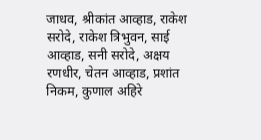जाधव, श्रीकांत आव्हाड, राकेश सरोदे, राकेश त्रिभुवन, साई आव्हाड, सनी सरोदे, अक्षय रणधीर, चेतन आव्हाड, प्रशांत निकम, कुणाल अहिरे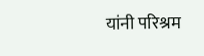यांनी परिश्रम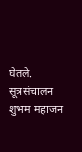घेतले. सूत्रसंचालन शुभम महाजन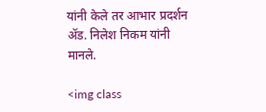यांनी केले तर आभार प्रदर्शन ॲड. निलेश निकम यांनी मानले.

<img class